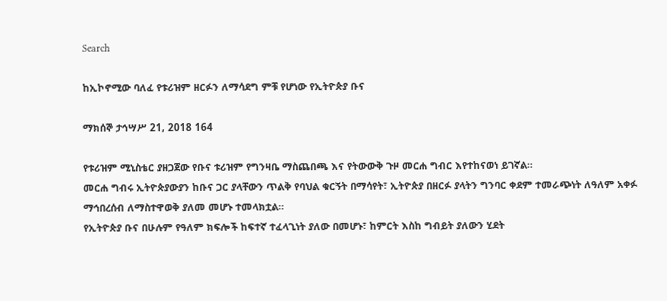Search

ከኢኮኖሚው ባለፈ የቱሪዝም ዘርፉን ለማሳደግ ምቹ የሆነው የኢትዮጵያ ቡና

ማክሰኞ ታኅሣሥ 21, 2018 164

የቱሪዝም ሚኒስቴር ያዘጋጀው የቡና ቱሪዝም የግንዛቤ ማስጨበጫ እና የትውውቅ ጉዞ መርሐ ግብር እየተከናወነ ይገኛል።
መርሐ ግብሩ ኢትዮጵያውያን ከቡና ጋር ያላቸውን ጥልቅ የባህል ቁርኝት በማሳየት፣ ኢትዮጵያ በዘርፉ ያላትን ግንባር ቀደም ተመራጭነት ለዓለም አቀፉ ማኅበረሰብ ለማስተዋወቅ ያለመ መሆኑ ተመላክቷል።
የኢትዮጵያ ቡና በሁሉም የዓለም ክፍሎች ከፍተኛ ተፈላጊነት ያለው በመሆኑ፣ ከምርት እስከ ግብይት ያለውን ሂደት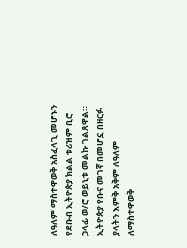ለዓለም ማስተዋወቅ አስፈላጊ መሆኑን የደቡብ ኢትዮጵያ ክልል ቱሪዝም ቢሮ ኃላፊ ወ/ሮ ወይኒቱ መልኩ ገልጸዋል።
ኢትዮጵያ የቡና መገኛ በመሆኗ በዘርፉ ያላትን እምቅ አቅም ለዓለም ለማስተዋወቅ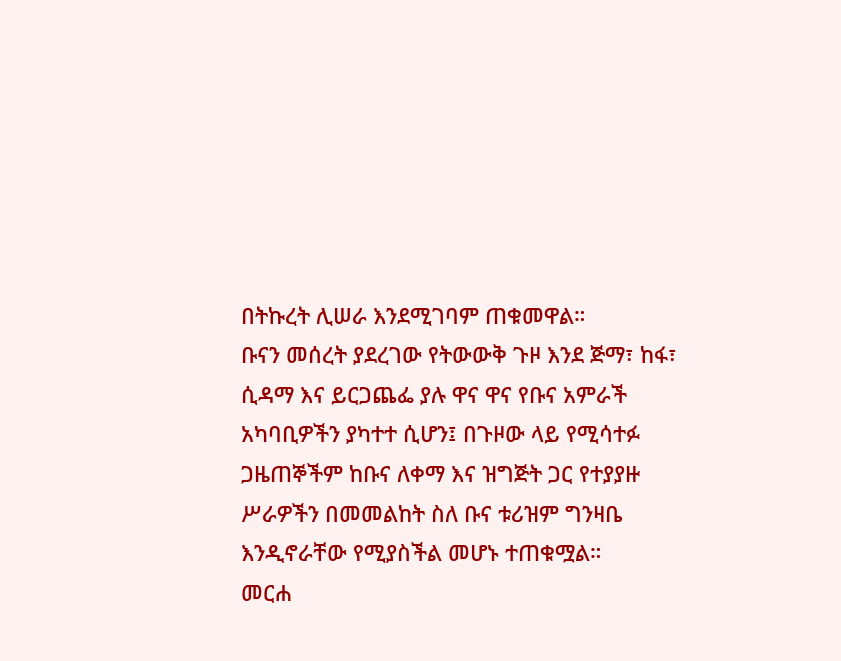በትኩረት ሊሠራ እንደሚገባም ጠቁመዋል።
ቡናን መሰረት ያደረገው የትውውቅ ጉዞ እንደ ጅማ፣ ከፋ፣ ሲዳማ እና ይርጋጨፌ ያሉ ዋና ዋና የቡና አምራች አካባቢዎችን ያካተተ ሲሆን፤ በጉዞው ላይ የሚሳተፉ ጋዜጠኞችም ከቡና ለቀማ እና ዝግጅት ጋር የተያያዙ ሥራዎችን በመመልከት ስለ ቡና ቱሪዝም ግንዛቤ እንዲኖራቸው የሚያስችል መሆኑ ተጠቁሟል።
መርሐ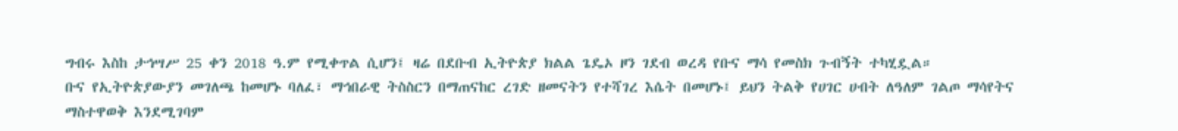ግብሩ እስከ ታኅሣሥ 25 ቀን 2018 ዓ.ም የሚቀጥል ሲሆን፤ ዛሬ በደቡብ ኢትዮጵያ ክልል ጌዴኦ ዞን ገደብ ወረዳ የቡና ማሳ የመስክ ጉብኝት ተካሂዷል።
ቡና የኢትዮጵያውያን መገለጫ ከመሆኑ ባለፈ፣ ማኅበራዊ ትስስርን በማጠናከር ረገድ ዘመናትን የተሻገረ እሴት በመሆኑ፤ ይህን ትልቅ የሀገር ሀብት ለዓለም ገልጦ ማሳየትና ማስተዋወቅ እንደሚገባም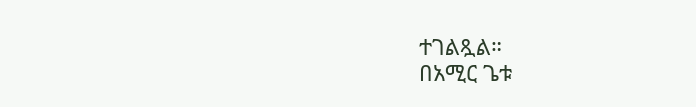ተገልጿል።
በአሚር ጌቱ